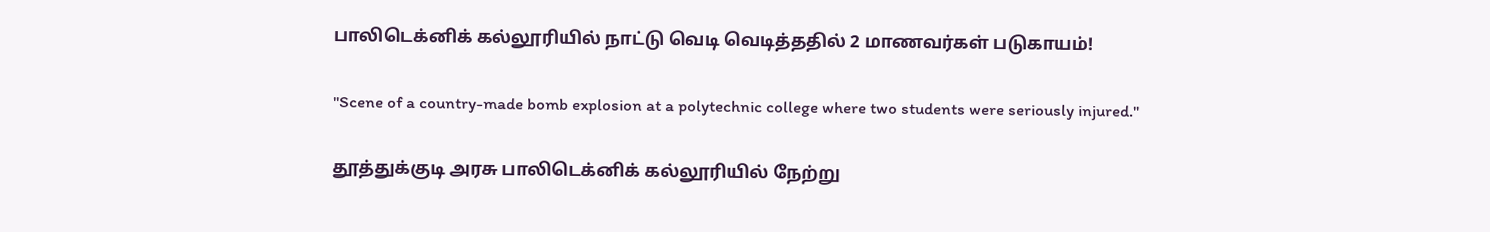பாலிடெக்னிக் கல்லூரியில் நாட்டு வெடி வெடித்ததில் 2 மாணவர்கள் படுகாயம்!

"Scene of a country-made bomb explosion at a polytechnic college where two students were seriously injured."

தூத்துக்குடி அரசு பாலிடெக்னிக் கல்லூரியில் நேற்று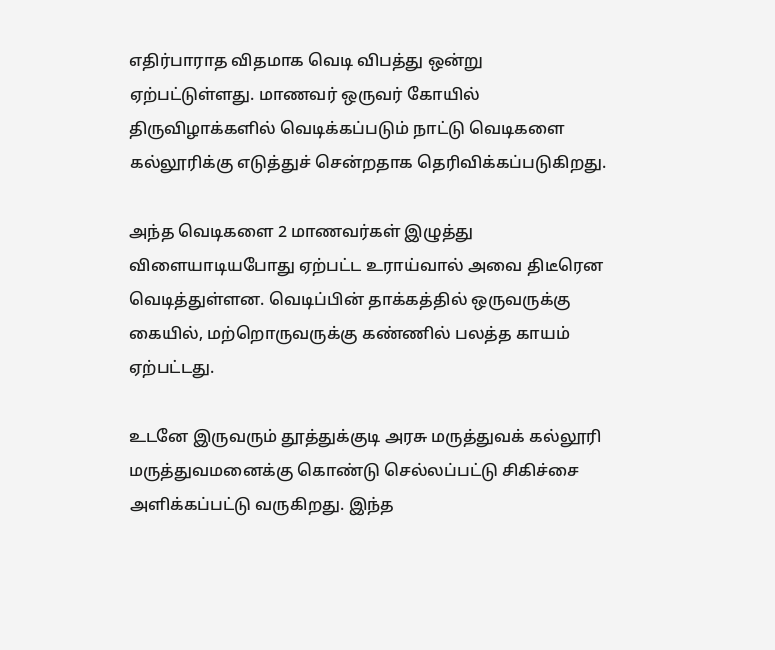எதிர்பாராத விதமாக வெடி விபத்து ஒன்று ஏற்பட்டுள்ளது. மாணவர் ஒருவர் கோயில் திருவிழாக்களில் வெடிக்கப்படும் நாட்டு வெடிகளை கல்லூரிக்கு எடுத்துச் சென்றதாக தெரிவிக்கப்படுகிறது.

அந்த வெடிகளை 2 மாணவர்கள் இழுத்து விளையாடியபோது ஏற்பட்ட உராய்வால் அவை திடீரென வெடித்துள்ளன. வெடிப்பின் தாக்கத்தில் ஒருவருக்கு கையில், மற்றொருவருக்கு கண்ணில் பலத்த காயம் ஏற்பட்டது.

உடனே இருவரும் தூத்துக்குடி அரசு மருத்துவக் கல்லூரி மருத்துவமனைக்கு கொண்டு செல்லப்பட்டு சிகிச்சை அளிக்கப்பட்டு வருகிறது. இந்த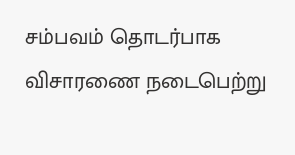சம்பவம் தொடர்பாக விசாரணை நடைபெற்று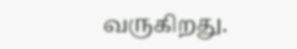வருகிறது.